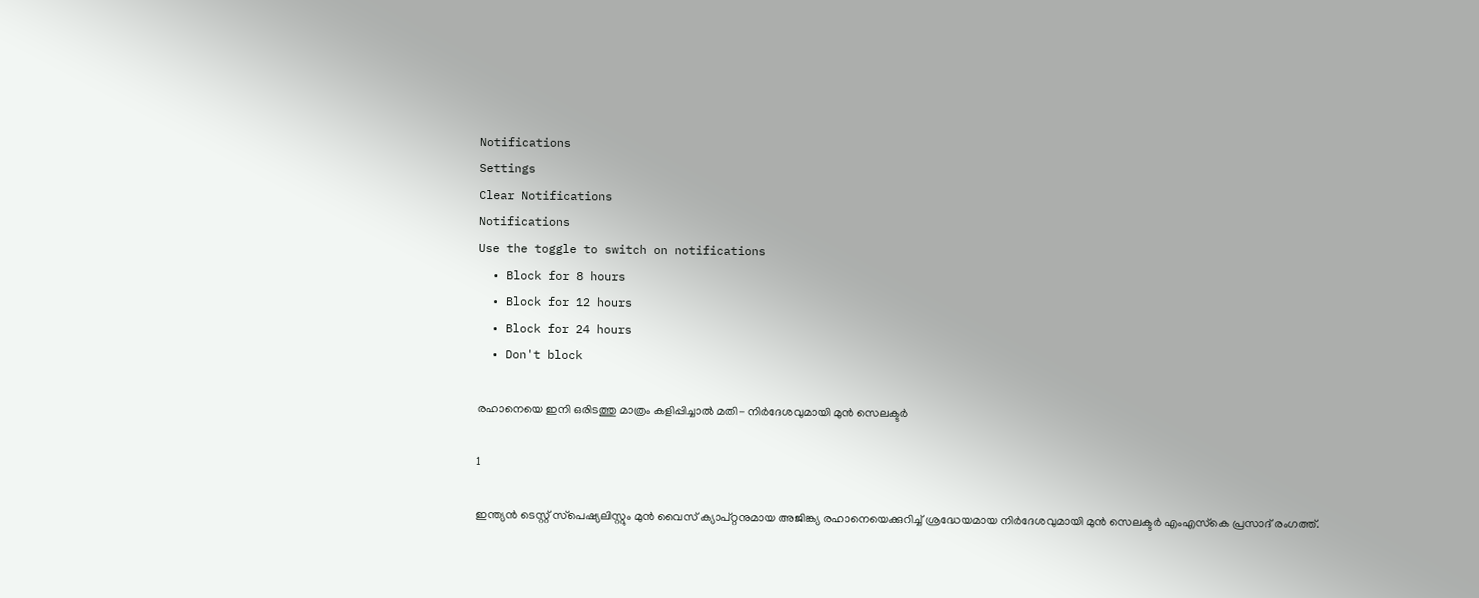Notifications
Settings
Clear Notifications
Notifications
Use the toggle to switch on notifications
  • Block for 8 hours
  • Block for 12 hours
  • Block for 24 hours
  • Don't block

രഹാനെയെ ഇനി ഒരിടത്തു മാത്രം കളിപ്പിച്ചാല്‍ മതി- നിര്‍ദേശവുമായി മുന്‍ സെലക്ടര്‍

1

ഇന്ത്യന്‍ ടെസ്റ്റ് സ്‌പെഷ്യലിസ്റ്റും മുന്‍ വൈസ് ക്യാപ്റ്റനുമായ അജിങ്ക്യ രഹാനെയെക്കുറിച്ച് ശ്രദ്ധേയമായ നിര്‍ദേശവുമായി മുന്‍ സെലക്ടര്‍ എംഎസ്‌കെ പ്രസാദ് രംഗത്ത്.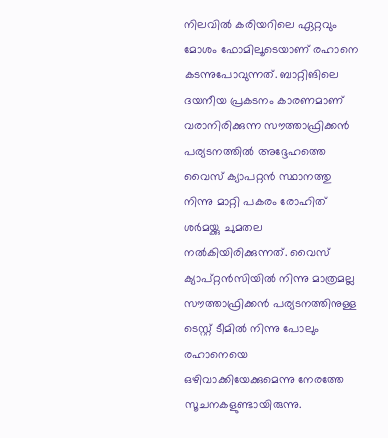നിലവില്‍ കരിയറിലെ ഏറ്റവും മോശം ഫോമിലൂടെയാണ് രഹാനെ കടന്നുപോവുന്നത്. ബാറ്റിങിലെ ദയനീയ പ്രകടനം കാരണമാണ് വരാനിരിക്കുന്ന സൗത്താഫ്രിക്കന്‍ പര്യടനത്തില്‍ അദ്ദേഹത്തെ വൈസ് ക്യാപറ്റന്‍ സ്ഥാനത്തു നിന്നു മാറ്റി പകരം രോഹിത് ശര്‍മയ്ക്കു ചുമതല നല്‍കിയിരിക്കുന്നത്. വൈസ് ക്യാപ്റ്റന്‍സിയില്‍ നിന്നു മാത്രമല്ല സൗത്താഫ്രിക്കന്‍ പര്യടനത്തിനുള്ള ടെസ്റ്റ് ടീമില്‍ നിന്നു പോലും രഹാനെയെ ഒഴിവാക്കിയേക്കുമെന്നു നേരത്തേ സൂചനകളുണ്ടായിരുന്നു.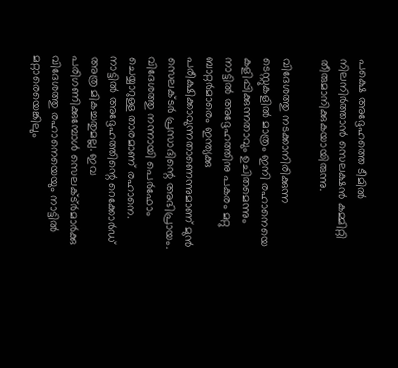പക്ഷെ അദ്ദേഹത്തെ ടീമില്‍ നിലനിര്‍ത്താന്‍ സെലക്ഷന്‍ കമ്മിറ്റി തീരുമാനിക്കുകയായിരുന്നു.

വിദേശത്തു നടക്കാനിരിക്കുന്ന ടെസ്റ്റുകളില്‍ മാത്രം ഇനി രഹാനെയെ കളിപ്പിക്കുന്നതാവും ഉചിതമെന്നും നാട്ടില്‍ അദ്ദേഹത്തിനു പകരം മറ്റു ബാറ്റര്‍മാരെം ഇന്ത്യക്കു പരീക്ഷിക്കാവുന്നതാണെന്നുമാണ് മുന്‍ സെലക്ടര്‍ പ്രസാദിന്റെ അഭിപ്രായം. വിദേശത്തു നന്നായി പെര്‍ഫോം ചെയ്യാറുള്ള താരമാണ് രഹാനെ. നാട്ടില്‍ അദ്ദേഹത്തിന്റെ റെക്കോര്‍ഡ് അത്ര മികച്ചതുമല്ല. ഇവ പരിഗണിക്കുമ്പോള്‍ സെലക്ട്ര്‍മാര്‍ക്കു വിദേശത്തു രഹാനെയെയും നാട്ടില്‍ മറ്റാരെയെങ്കിലും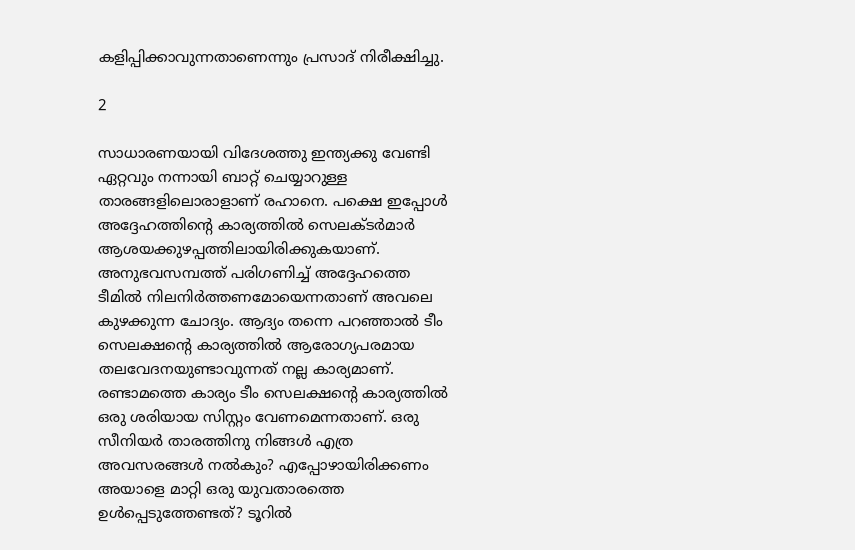കളിപ്പിക്കാവുന്നതാണെന്നും പ്രസാദ് നിരീക്ഷിച്ചു.

2

സാധാരണയായി വിദേശത്തു ഇന്ത്യക്കു വേണ്ടി ഏറ്റവും നന്നായി ബാറ്റ് ചെയ്യാറുള്ള താരങ്ങളിലൊരാളാണ് രഹാനെ. പക്ഷെ ഇപ്പോള്‍ അദ്ദേഹത്തിന്റെ കാര്യത്തില്‍ സെലക്ടര്‍മാര്‍ ആശയക്കുഴപ്പത്തിലായിരിക്കുകയാണ്. അനുഭവസമ്പത്ത് പരിഗണിച്ച് അദ്ദേഹത്തെ ടീമില്‍ നിലനിര്‍ത്തണമോയെന്നതാണ് അവലെ കുഴക്കുന്ന ചോദ്യം. ആദ്യം തന്നെ പറഞ്ഞാല്‍ ടീം സെലക്ഷന്റെ കാര്യത്തില്‍ ആരോഗ്യപരമായ തലവേദനയുണ്ടാവുന്നത് നല്ല കാര്യമാണ്. രണ്ടാമത്തെ കാര്യം ടീം സെലക്ഷന്റെ കാര്യത്തില്‍ ഒരു ശരിയായ സിസ്റ്റം വേണമെന്നതാണ്. ഒരു സീനിയര്‍ താരത്തിനു നിങ്ങള്‍ എത്ര അവസരങ്ങള്‍ നല്‍കും? എപ്പോഴായിരിക്കണം അയാളെ മാറ്റി ഒരു യുവതാരത്തെ ഉള്‍പ്പെടുത്തേണ്ടത്? ടൂറില്‍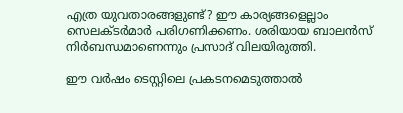എത്ര യുവതാരങ്ങളുണ്ട്? ഈ കാര്യങ്ങളെല്ലാം സെലക്ടര്‍മാര്‍ പരിഗണിക്കണം. ശരിയായ ബാലന്‍സ് നിര്‍ബന്ധമാണെന്നും പ്രസാദ് വിലയിരുത്തി.

ഈ വര്‍ഷം ടെസ്റ്റിലെ പ്രകടനമെടുത്താല്‍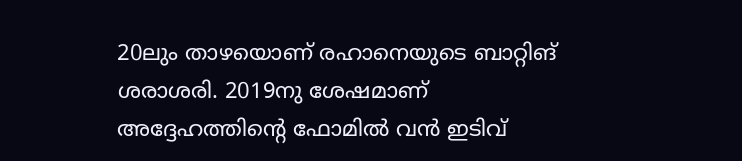20ലും താഴയൊണ് രഹാനെയുടെ ബാറ്റിങ് ശരാശരി. 2019നു ശേഷമാണ് അദ്ദേഹത്തിന്റെ ഫോമില്‍ വന്‍ ഇടിവ്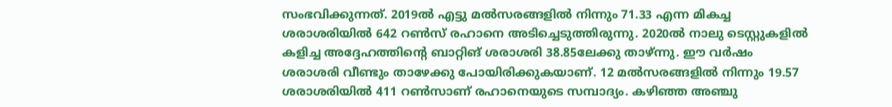സംഭവിക്കുന്നത്. 2019ല്‍ എട്ടു മല്‍സരങ്ങളില്‍ നിന്നും 71.33 എന്ന മികച്ച ശരാശരിയില്‍ 642 റണ്‍സ് രഹാനെ അടിച്ചെടുത്തിരുന്നു. 2020ല്‍ നാലു ടെസ്റ്റുകളില്‍ കളിച്ച അദ്ദേഹത്തിന്റെ ബാറ്റിങ് ശരാശരി 38.85ലേക്കു താഴ്ന്നു. ഈ വര്‍ഷം ശരാശരി വീണ്ടും താഴേക്കു പോയിരിക്കുകയാണ്. 12 മല്‍സരങ്ങളില്‍ നിന്നും 19.57 ശരാശരിയില്‍ 411 റണ്‍സാണ് രഹാനെയുടെ സമ്പാദ്യം. കഴിഞ്ഞ അഞ്ചു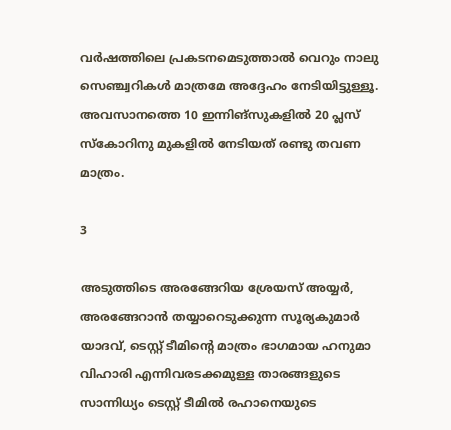വര്‍ഷത്തിലെ പ്രകടനമെടുത്താല്‍ വെറും നാലു സെഞ്ച്വറികള്‍ മാത്രമേ അദ്ദേഹം നേടിയിട്ടുള്ളൂ. അവസാനത്തെ 10 ഇന്നിങ്‌സുകളില്‍ 20 പ്ലസ് സ്‌കോറിനു മുകളില്‍ നേടിയത് രണ്ടു തവണ മാത്രം.

3

അടുത്തിടെ അരങ്ങേറിയ ശ്രേയസ് അയ്യര്‍, അരങ്ങേറാന്‍ തയ്യാറെടുക്കുന്ന സൂര്യകുമാര്‍ യാദവ്, ടെസ്റ്റ് ടീമിന്റെ മാത്രം ഭാഗമായ ഹനുമാ വിഹാരി എന്നിവരടക്കമുള്ള താരങ്ങളുടെ സാന്നിധ്യം ടെസ്റ്റ് ടീമില്‍ രഹാനെയുടെ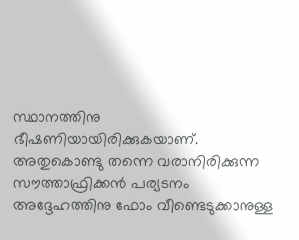സ്ഥാനത്തിനു ഭീഷണിയായിരിക്കുകയാണ്. അതുകൊണ്ടു തന്നെ വരാനിരിക്കുന്ന സൗത്താഫ്രിക്കന്‍ പര്യടനം അദ്ദേഹത്തിനു ഫോം വീണ്ടെടുക്കാനുള്ള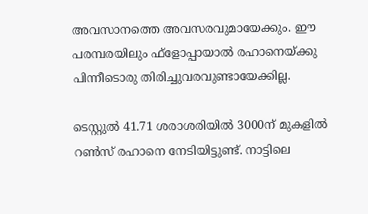അവസാനത്തെ അവസരവുമായേക്കും. ഈ പരമ്പരയിലും ഫ്‌ളോപ്പായാല്‍ രഹാനെയ്ക്കു പിന്നീടൊരു തിരിച്ചുവരവുണ്ടായേക്കില്ല.

ടെസ്റ്റുല്‍ 41.71 ശരാശരിയില്‍ 3000ന് മുകളില്‍ റണ്‍സ് രഹാനെ നേടിയിട്ടുണ്ട്. നാട്ടിലെ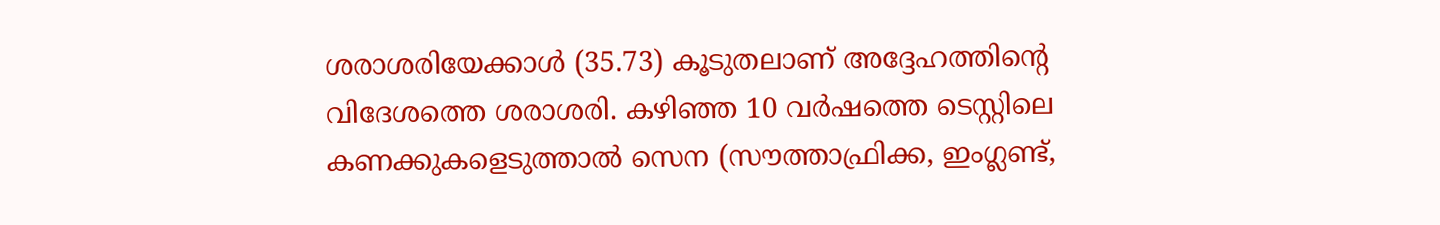ശരാശരിയേക്കാള്‍ (35.73) കൂടുതലാണ് അദ്ദേഹത്തിന്റെ വിദേശത്തെ ശരാശരി. കഴിഞ്ഞ 10 വര്‍ഷത്തെ ടെസ്റ്റിലെ കണക്കുകളെടുത്താല്‍ സെന (സൗത്താഫ്രിക്ക, ഇംഗ്ലണ്ട്,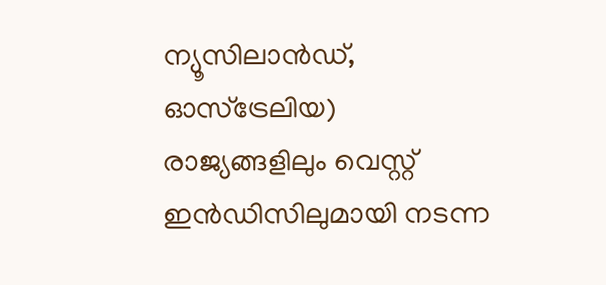ന്യൂസിലാന്‍ഡ്, ഓസ്‌ട്രേലിയ) രാജ്യങ്ങളിലും വെസ്റ്റ് ഇന്‍ഡിസിലുമായി നടന്ന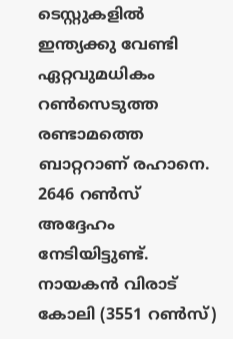ടെസ്റ്റുകളില്‍ ഇന്ത്യക്കു വേണ്ടി ഏറ്റവുമധികം റണ്‍സെടുത്ത രണ്ടാമത്തെ ബാറ്ററാണ് രഹാനെ. 2646 റണ്‍സ് അദ്ദേഹം നേടിയിട്ടുണ്ട്. നായകന്‍ വിരാട് കോലി (3551 റണ്‍സ്)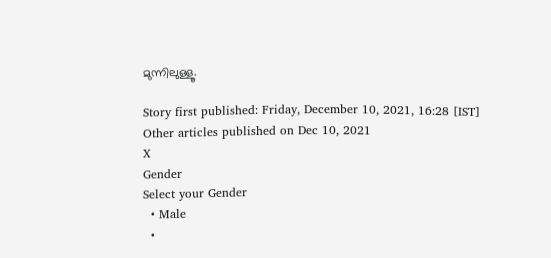മുന്നിലുള്ളൂ.

Story first published: Friday, December 10, 2021, 16:28 [IST]
Other articles published on Dec 10, 2021
X
Gender
Select your Gender
  • Male
  •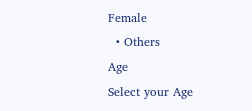Female
  • Others
Age
Select your Age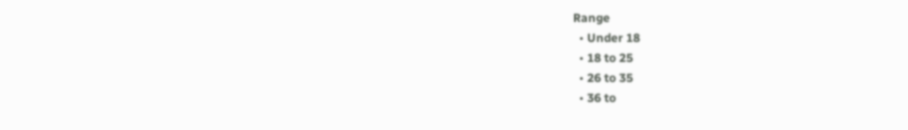Range
  • Under 18
  • 18 to 25
  • 26 to 35
  • 36 to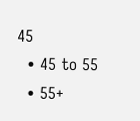45
  • 45 to 55
  • 55+